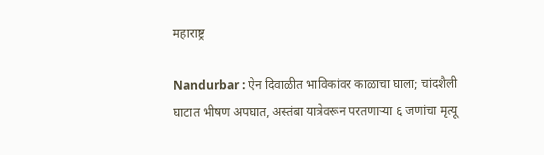महाराष्ट्र

Nandurbar : ऐन दिवाळीत भाविकांवर काळाचा घाला; चांदशैली घाटात भीषण अपघात, अस्तंबा यात्रेवरून परतणाऱ्या ६ जणांचा मृत्यू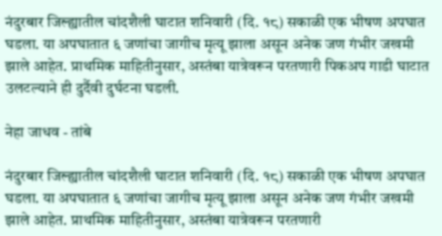नंदुरबार जिल्ह्यातील चांदशैली घाटात शनिवारी (दि. १८) सकाळी एक भीषण अपघात घडला. या अपघातात ६ जणांचा जागीच मृत्यू झाला असून अनेक जण गंभीर जखमी झाले आहेत. प्राथमिक माहितीनुसार, अस्तंबा यात्रेवरून परतणारी पिकअप गाडी घाटात उलटल्याने ही दुर्दैवी दुर्घटना घडली.

नेहा जाधव - तांबे

नंदुरबार जिल्ह्यातील चांदशैली घाटात शनिवारी (दि. १८) सकाळी एक भीषण अपघात घडला. या अपघातात ६ जणांचा जागीच मृत्यू झाला असून अनेक जण गंभीर जखमी झाले आहेत. प्राथमिक माहितीनुसार, अस्तंबा यात्रेवरून परतणारी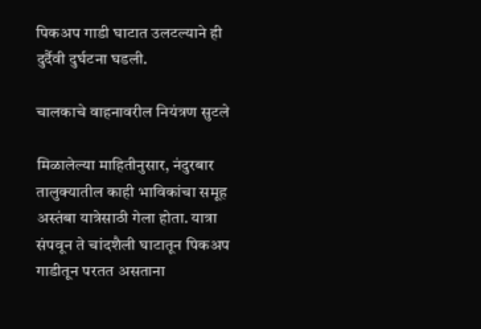पिकअप गाडी घाटात उलटल्याने ही दुर्दैवी दुर्घटना घडली.

चालकाचे वाहनावरील नियंत्रण सुटले

मिळालेल्या माहितीनुसार, नंदुरबार तालुक्यातील काही भाविकांचा समूह अस्तंबा यात्रेसाठी गेला होता. यात्रा संपवून ते चांदशैली घाटातून पिकअप गाडीतून परतत असताना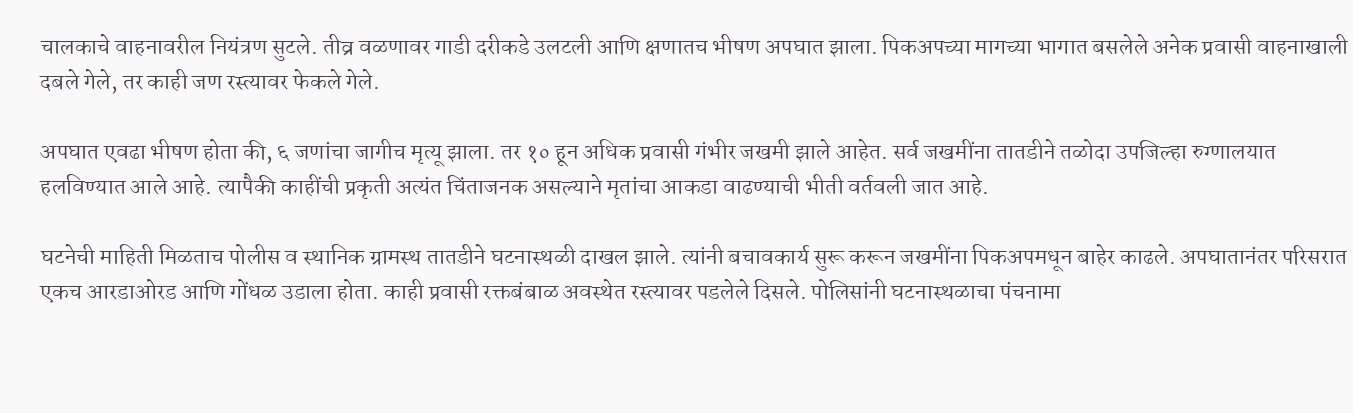चालकाचे वाहनावरील नियंत्रण सुटले. तीव्र वळणावर गाडी दरीकडे उलटली आणि क्षणातच भीषण अपघात झाला. पिकअपच्या मागच्या भागात बसलेले अनेक प्रवासी वाहनाखाली दबले गेले, तर काही जण रस्त्यावर फेकले गेले.

अपघात एवढा भीषण होता की, ६ जणांचा जागीच मृत्यू झाला. तर १० हून अधिक प्रवासी गंभीर जखमी झाले आहेत. सर्व जखमींना तातडीने तळोदा उपजिल्हा रुग्णालयात हलविण्यात आले आहे. त्यापैकी काहींची प्रकृती अत्यंत चिंताजनक असल्याने मृतांचा आकडा वाढण्याची भीती वर्तवली जात आहे.

घटनेची माहिती मिळताच पोलीस व स्थानिक ग्रामस्थ तातडीने घटनास्थळी दाखल झाले. त्यांनी बचावकार्य सुरू करून जखमींना पिकअपमधून बाहेर काढले. अपघातानंतर परिसरात एकच आरडाओरड आणि गोंधळ उडाला होता. काही प्रवासी रक्तबंबाळ अवस्थेत रस्त्यावर पडलेले दिसले. पोलिसांनी घटनास्थळाचा पंचनामा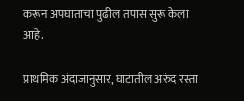करून अपघाताचा पुढील तपास सुरू केला आहे.

प्राथमिक अंदाजानुसार, घाटातील अरुंद रस्ता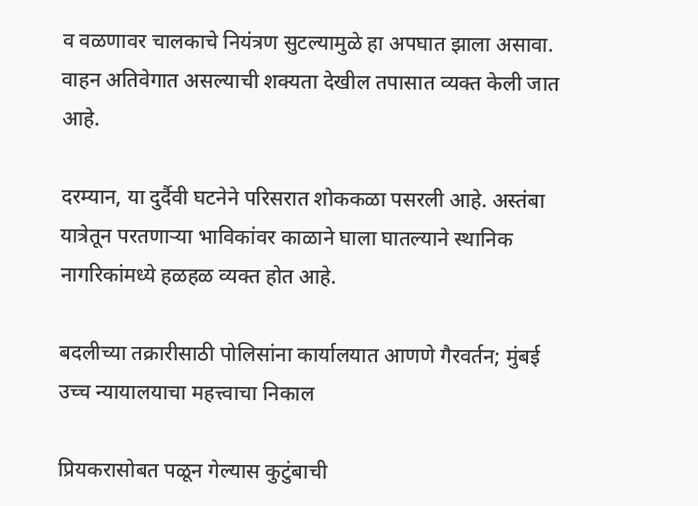व वळणावर चालकाचे नियंत्रण सुटल्यामुळे हा अपघात झाला असावा. वाहन अतिवेगात असल्याची शक्यता देखील तपासात व्यक्त केली जात आहे.

दरम्यान, या दुर्दैवी घटनेने परिसरात शोककळा पसरली आहे. अस्तंबा यात्रेतून परतणाऱ्या भाविकांवर काळाने घाला घातल्याने स्थानिक नागरिकांमध्ये हळहळ व्यक्त होत आहे.

बदलीच्या तक्रारीसाठी पोलिसांना कार्यालयात आणणे गैरवर्तन; मुंबई उच्च न्यायालयाचा महत्त्वाचा निकाल

प्रियकरासोबत पळून गेल्यास कुटुंबाची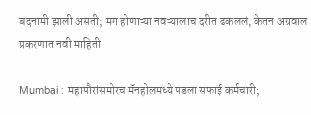बदनामी झाली असती; मग होणाऱ्या नवऱ्यालाच दरीत ढकललं, केतन अग्रवाल प्रकरणात नवी माहिती

Mumbai : महापौरांसमोरच मॅनहोलमध्ये पडला सफाई कर्मचारी;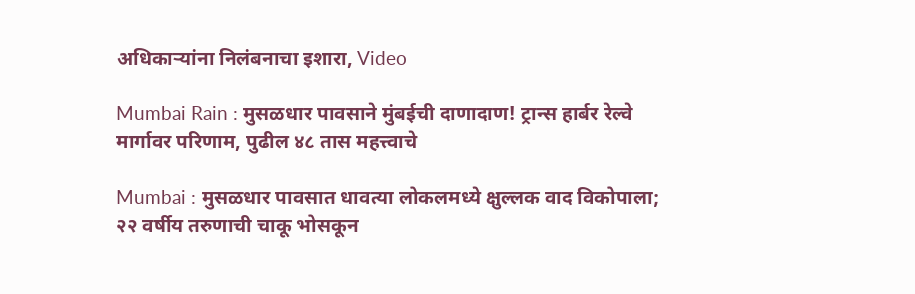अधिकाऱ्यांना निलंबनाचा इशारा, Video

Mumbai Rain : मुसळधार पावसाने मुंबईची दाणादाण! ट्रान्स हार्बर रेल्वे मार्गावर परिणाम, पुढील ४८ तास महत्त्वाचे

Mumbai : मुसळधार पावसात धावत्या लोकलमध्ये क्षुल्लक वाद विकोपाला; २२ वर्षीय तरुणाची चाकू भोसकून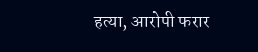हत्या, आरोपी फरार